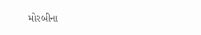મોરબીના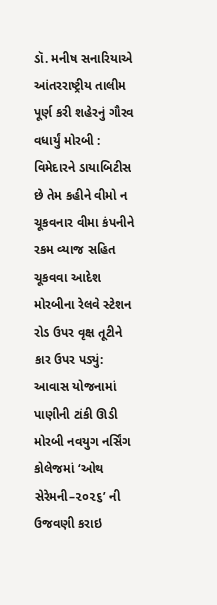ડૉ. મનીષ સનારિયાએ આંતરરાષ્ટ્રીય તાલીમ પૂર્ણ કરી શહેરનું ગૌરવ વધાર્યું મોરબી : વિમેદારને ડાયાબિટીસ છે તેમ કહીને વીમો ન ચૂકવનાર વીમા કંપનીને રકમ વ્યાજ સહિત ચૂકવવા આદેશ મોરબીના રેલવે સ્ટેશન રોડ ઉપર વૃક્ષ તૂટીને કાર ઉપર પડ્યું: આવાસ યોજનામાં પાણીની ટાંકી ઊડી  મોરબી નવયુગ નર્સિંગ કોલેજમાં ‘ઓથ સેરેમની–૨૦૨૬’ ની ઉજવણી કરાઇ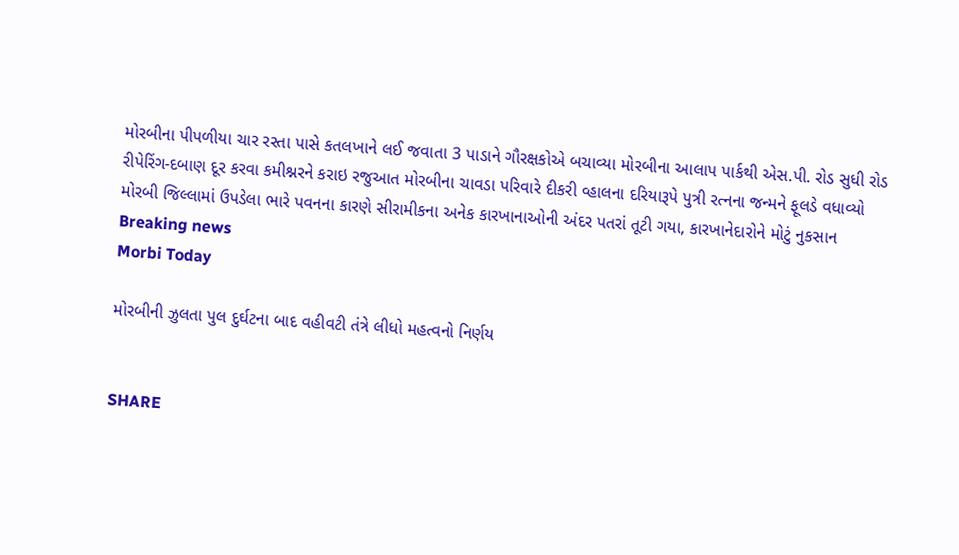મોરબીના પીપળીયા ચાર રસ્તા પાસે કતલખાને લઈ જવાતા 3 પાડાને ગૌરક્ષકોએ બચાવ્યા મોરબીના આલાપ પાર્કથી એસ.પી. રોડ સુધી રોડ રીપેરિંગ-દબાણ દૂર કરવા કમીશ્નરને કરાઇ રજુઆત મોરબીના ચાવડા પરિવારે દીકરી વ્હાલના દરિયારૂપે પુત્રી રત્નના જન્મને ફૂલડે વધાવ્યો મોરબી જિલ્લામાં ઉપડેલા ભારે પવનના કારણે સીરામીકના અનેક કારખાનાઓની અંદર પતરાં તૂટી ગયા, કારખાનેદારોને મોટું નુકસાન
Breaking news
Morbi Today

મોરબીની ઝુલતા પુલ દુર્ઘટના બાદ વહીવટી તંત્રે લીધો મહત્વનો નિર્ણય


SHARE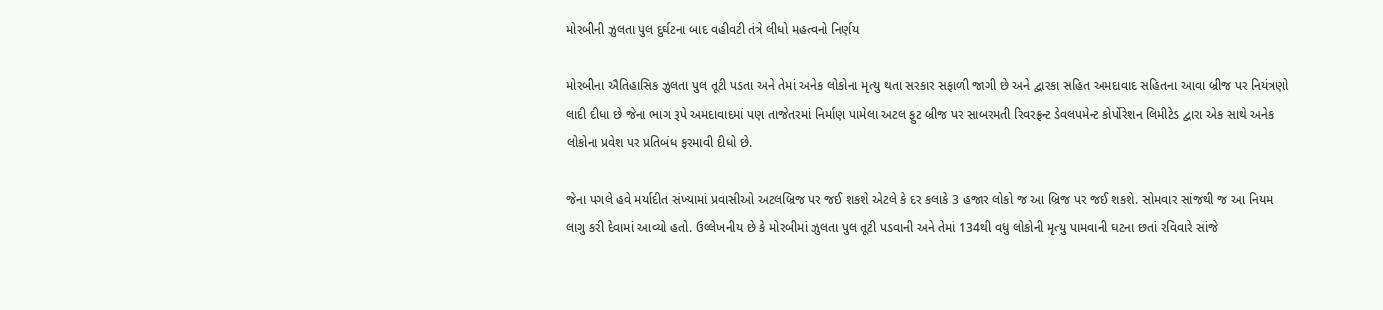મોરબીની ઝુલતા પુલ દુર્ઘટના બાદ વહીવટી તંત્રે લીધો મહત્વનો નિર્ણય

મોરબીના ઐતિહાસિક ઝુલતા પુલ તૂટી પડતા અને તેમાં અનેક લોકોના મૃત્યુ થતા સરકાર સફાળી જાગી છે અને દ્વારકા સહિત અમદાવાદ સહિતના આવા બ્રીજ પર નિયંત્રણો લાદી દીધા છે જેના ભાગ રૂપે અમદાવાદમાં પણ તાજેતરમાં નિર્માણ પામેલા અટલ ફુટ બ્રીજ પર સાબરમતી રિવરફ્રન્ટ ડેવલપમેન્ટ કોર્પોરેશન લિમીટેડ દ્વારા એક સાથે અનેક લોકોના પ્રવેશ પર પ્રતિબંધ ફરમાવી દીધો છે.

જેના પગલે હવે મર્યાદીત સંખ્યામાં પ્રવાસીઓ અટલબ્રિજ પર જઈ શકશે એટલે કે દર કલાકે 3 હજાર લોકો જ આ બ્રિજ પર જઈ શકશે. સોમવાર સાંજથી જ આ નિયમ લાગુ કરી દેવામાં આવ્યો હતો. ઉલ્લેખનીય છે કે મોરબીમાં ઝુલતા પુલ તૂટી પડવાની અને તેમાં 134થી વધુ લોકોની મૃત્યુ પામવાની ઘટના છતાં રવિવારે સાંજે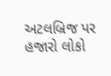અટલબ્રિજ પર હજારો લોકો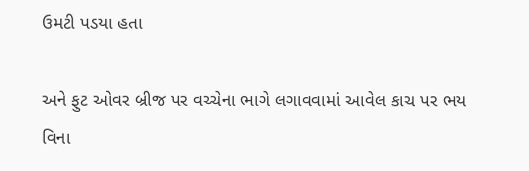ઉમટી પડયા હતા

અને ફુટ ઓવર બ્રીજ પર વચ્ચેના ભાગે લગાવવામાં આવેલ કાચ પર ભય વિના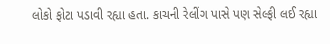લોકો ફોટા પડાવી રહ્યા હતા. કાચની રેલીંગ પાસે પણ સેલ્ફી લઈ રહ્યા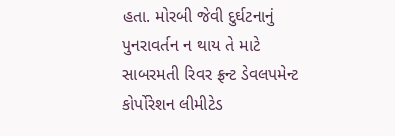હતા. મોરબી જેવી દુર્ઘટનાનું પુનરાવર્તન ન થાય તે માટે સાબરમતી રિવર ફ્રન્ટ ડેવલપમેન્ટ કોર્પોરેશન લીમીટેડ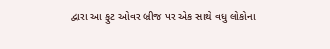દ્વારા આ ફુટ ઓવર બ્રીજ પર એક સાથે વધુ લોકોના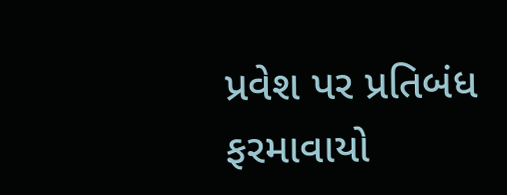પ્રવેશ પર પ્રતિબંધ ફરમાવાયો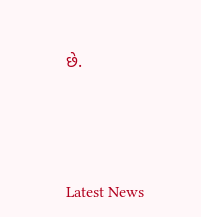છે.




Latest News